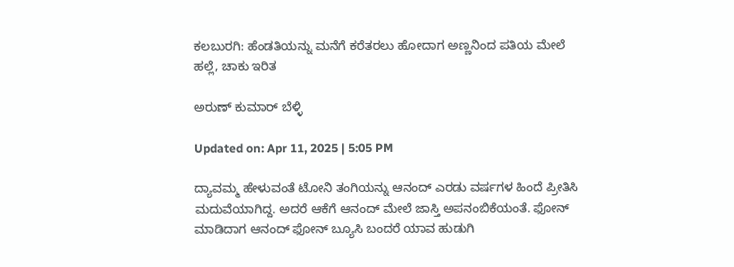ಕಲಬುರಗಿ: ಹೆಂಡತಿಯನ್ನು ಮನೆಗೆ ಕರೆತರಲು ಹೋದಾಗ ಅಣ್ಣನಿಂದ ಪತಿಯ ಮೇಲೆ ಹಲ್ಲೆ, ಚಾಕು ಇರಿತ

ಅರುಣ್ ಕುಮಾರ್ ಬೆಳ್ಳಿ

Updated on: Apr 11, 2025 | 5:05 PM

ದ್ಯಾವಮ್ಮ ಹೇಳುವಂತೆ ಟೋನಿ ತಂಗಿಯನ್ನು ಆನಂದ್ ಎರಡು ವರ್ಷಗಳ ಹಿಂದೆ ಪ್ರೀತಿಸಿ ಮದುವೆಯಾಗಿದ್ದ. ಅದರೆ ಆಕೆಗೆ ಆನಂದ್ ಮೇಲೆ ಜಾಸ್ತಿ ಅಪನಂಬಿಕೆಯಂತೆ. ಫೋನ್ ಮಾಡಿದಾಗ ಆನಂದ್ ಫೋನ್ ಬ್ಯೂಸಿ ಬಂದರೆ ಯಾವ ಹುಡುಗಿ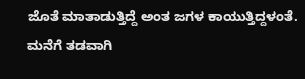ಜೊತೆ ಮಾತಾಡುತ್ತಿದ್ದೆ ಅಂತ ಜಗಳ ಕಾಯುತ್ತಿದ್ದಳಂತೆ. ಮನೆಗೆ ತಡವಾಗಿ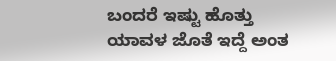ಬಂದರೆ ಇಷ್ಟು ಹೊತ್ತು ಯಾವಳ ಜೊತೆ ಇದ್ದೆ ಅಂತ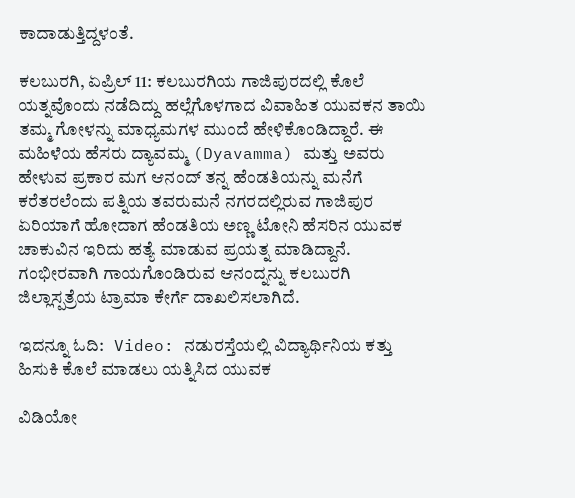ಕಾದಾಡುತ್ತಿದ್ದಳಂತೆ.

ಕಲಬುರಗಿ, ಏಪ್ರಿಲ್ 11: ಕಲಬುರಗಿಯ ಗಾಜಿಪುರದಲ್ಲಿ ಕೊಲೆ ಯತ್ನವೊಂದು ನಡೆದಿದ್ದು ಹಲ್ಲೆಗೊಳಗಾದ ವಿವಾಹಿತ ಯುವಕನ ತಾಯಿ ತಮ್ಮ ಗೋಳನ್ನು ಮಾಧ್ಯಮಗಳ ಮುಂದೆ ಹೇಳಿಕೊಂಡಿದ್ದಾರೆ. ಈ ಮಹಿಳೆಯ ಹೆಸರು ದ್ಯಾವಮ್ಮ (Dyavamma) ಮತ್ತು ಅವರು ಹೇಳುವ ಪ್ರಕಾರ ಮಗ ಆನಂದ್ ತನ್ನ ಹೆಂಡತಿಯನ್ನು ಮನೆಗೆ ಕರೆತರಲೆಂದು ಪತ್ನಿಯ ತವರುಮನೆ ನಗರದಲ್ಲಿರುವ ಗಾಜಿಪುರ ಏರಿಯಾಗೆ ಹೋದಾಗ ಹೆಂಡತಿಯ ಅಣ್ಣ ಟೋನಿ ಹೆಸರಿನ ಯುವಕ ಚಾಕುವಿನ ಇರಿದು ಹತ್ಯೆ ಮಾಡುವ ಪ್ರಯತ್ನ ಮಾಡಿದ್ದಾನೆ. ಗಂಭೀರವಾಗಿ ಗಾಯಗೊಂಡಿರುವ ಆನಂದ್ನನ್ನು ಕಲಬುರಗಿ ಜಿಲ್ಲಾಸ್ಪತ್ರೆಯ ಟ್ರಾಮಾ ಕೇರ್ಗೆ ದಾಖಲಿಸಲಾಗಿದೆ.

ಇದನ್ನೂ ಓದಿ:   Video: ನಡುರಸ್ತೆಯಲ್ಲಿ ವಿದ್ಯಾರ್ಥಿನಿಯ ಕತ್ತು ಹಿಸುಕಿ ಕೊಲೆ ಮಾಡಲು ಯತ್ನಿಸಿದ ಯುವಕ

ವಿಡಿಯೋ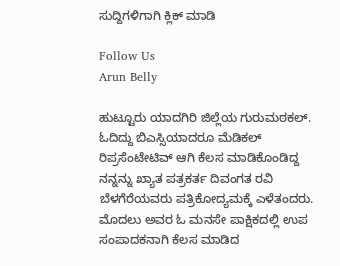ಸುದ್ದಿಗಳಿಗಾಗಿ ಕ್ಲಿಕ್ ಮಾಡಿ

Follow Us
Arun Belly

ಹುಟ್ಟೂರು ಯಾದಗಿರಿ ಜಿಲ್ಲೆಯ ಗುರುಮಠಕಲ್. ಓದಿದ್ದು ಬಿಎಸ್ಸಿಯಾದರೂ ಮೆಡಿಕಲ್ ರಿಪ್ರಸೆಂಟೇಟಿವ್ ಆಗಿ ಕೆಲಸ ಮಾಡಿಕೊಂಡಿದ್ದ ನನ್ನನ್ನು ಖ್ಯಾತ ಪತ್ರಕರ್ತ ದಿವಂಗತ ರವಿ ಬೆಳಗೆರೆಯವರು ಪತ್ರಿಕೋದ್ಯಮಕ್ಕೆ ಎಳೆತಂದರು. ಮೊದಲು ಅವರ ಓ ಮನಸೇ ಪಾಕ್ಷಿಕದಲ್ಲಿ ಉಪ ಸಂಪಾದಕನಾಗಿ ಕೆಲಸ ಮಾಡಿದ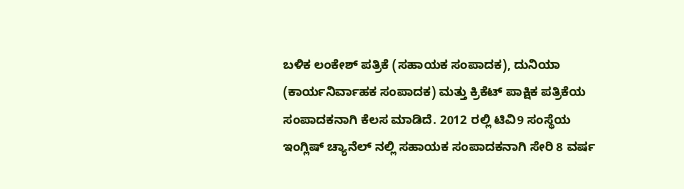ಬಳಿಕ ಲಂಕೇಶ್ ಪತ್ರಿಕೆ (ಸಹಾಯಕ ಸಂಪಾದಕ), ದುನಿಯಾ (ಕಾರ್ಯನಿರ್ವಾಹಕ ಸಂಪಾದಕ) ಮತ್ತು ಕ್ರಿಕೆಟ್ ಪಾಕ್ಷಿಕ ಪತ್ರಿಕೆಯ ಸಂಪಾದಕನಾಗಿ ಕೆಲಸ ಮಾಡಿದೆ. 2012 ರಲ್ಲಿ ಟಿವಿ9 ಸಂಸ್ಥೆಯ ಇಂಗ್ಲಿಷ್ ಚ್ಯಾನೆಲ್ ನಲ್ಲಿ ಸಹಾಯಕ ಸಂಪಾದಕನಾಗಿ ಸೇರಿ 8 ವರ್ಷ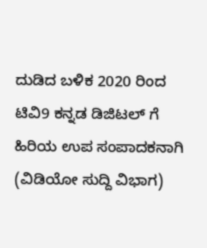ದುಡಿದ ಬಳಿಕ 2020 ರಿಂದ ಟಿವಿ9 ಕನ್ನಡ ಡಿಜಿಟಲ್ ಗೆ ಹಿರಿಯ ಉಪ ಸಂಪಾದಕನಾಗಿ (ವಿಡಿಯೋ ಸುದ್ದಿ ವಿಭಾಗ)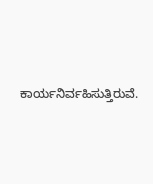ಕಾರ್ಯನಿರ್ವಹಿಸುತ್ತಿರುವೆ.